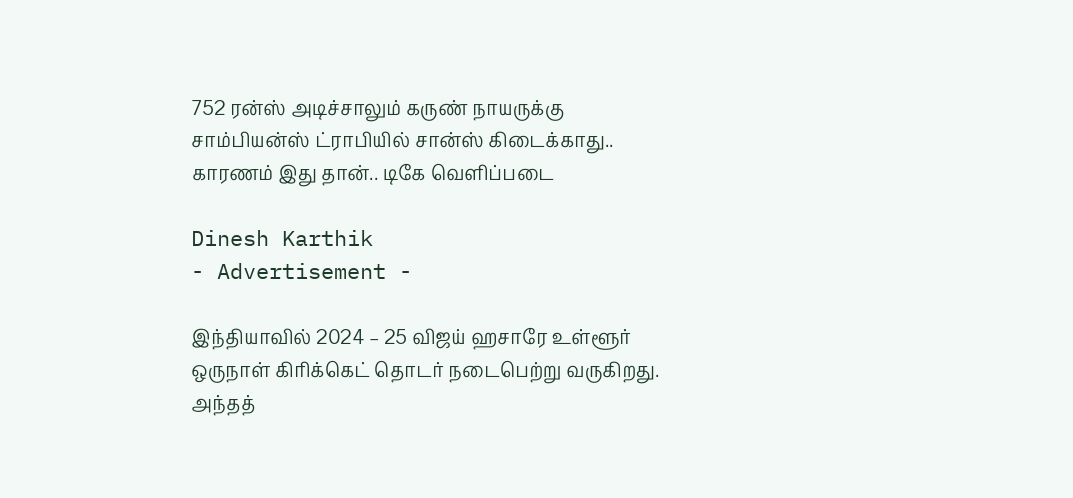752 ரன்ஸ் அடிச்சாலும் கருண் நாயருக்கு சாம்பியன்ஸ் ட்ராபியில் சான்ஸ் கிடைக்காது.. காரணம் இது தான்.. டிகே வெளிப்படை

Dinesh Karthik
- Advertisement -

இந்தியாவில் 2024 – 25 விஜய் ஹசாரே உள்ளூர் ஒருநாள் கிரிக்கெட் தொடர் நடைபெற்று வருகிறது. அந்தத்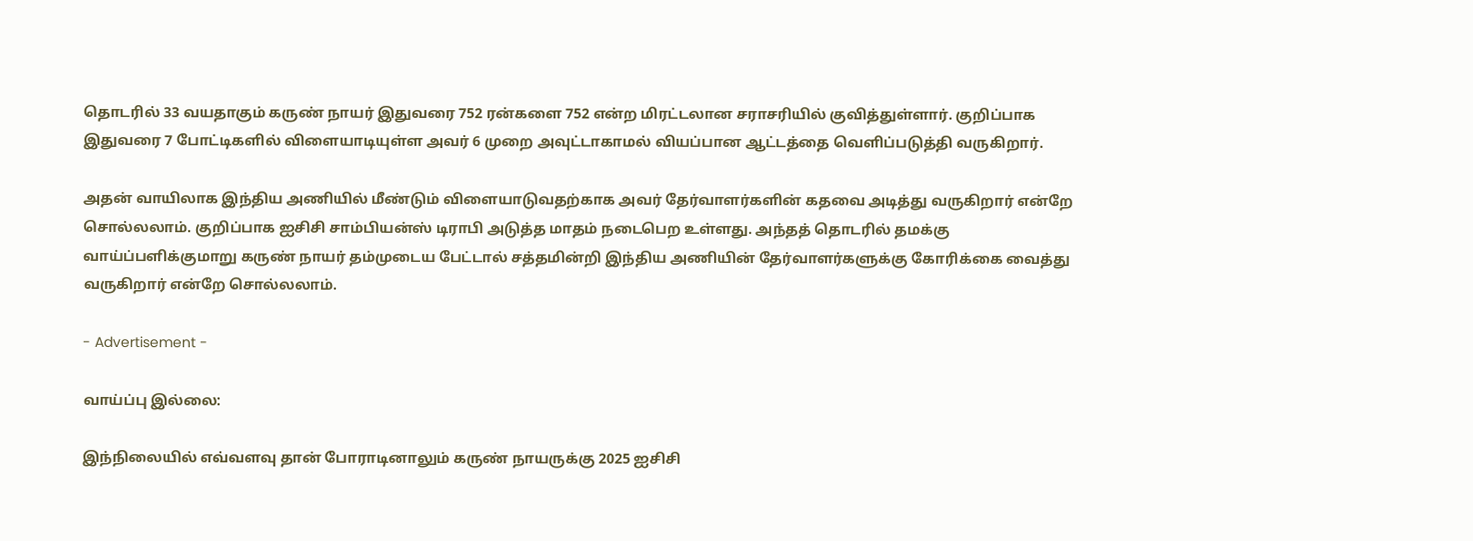தொடரில் 33 வயதாகும் கருண் நாயர் இதுவரை 752 ரன்களை 752 என்ற மிரட்டலான சராசரியில் குவித்துள்ளார். குறிப்பாக இதுவரை 7 போட்டிகளில் விளையாடியுள்ள அவர் 6 முறை அவுட்டாகாமல் வியப்பான ஆட்டத்தை வெளிப்படுத்தி வருகிறார்.

அதன் வாயிலாக இந்திய அணியில் மீண்டும் விளையாடுவதற்காக அவர் தேர்வாளர்களின் கதவை அடித்து வருகிறார் என்றே சொல்லலாம். குறிப்பாக ஐசிசி சாம்பியன்ஸ் டிராபி அடுத்த மாதம் நடைபெற உள்ளது. அந்தத் தொடரில் தமக்கு வாய்ப்பளிக்குமாறு கருண் நாயர் தம்முடைய பேட்டால் சத்தமின்றி இந்திய அணியின் தேர்வாளர்களுக்கு கோரிக்கை வைத்து வருகிறார் என்றே சொல்லலாம்.

- Advertisement -

வாய்ப்பு இல்லை:

இந்நிலையில் எவ்வளவு தான் போராடினாலும் கருண் நாயருக்கு 2025 ஐசிசி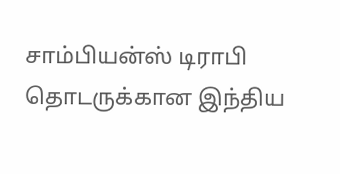சாம்பியன்ஸ் டிராபி தொடருக்கான இந்திய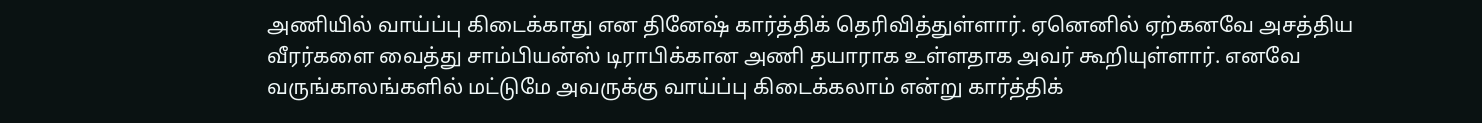அணியில் வாய்ப்பு கிடைக்காது என தினேஷ் கார்த்திக் தெரிவித்துள்ளார். ஏனெனில் ஏற்கனவே அசத்திய வீரர்களை வைத்து சாம்பியன்ஸ் டிராபிக்கான அணி தயாராக உள்ளதாக அவர் கூறியுள்ளார். எனவே வருங்காலங்களில் மட்டுமே அவருக்கு வாய்ப்பு கிடைக்கலாம் என்று கார்த்திக்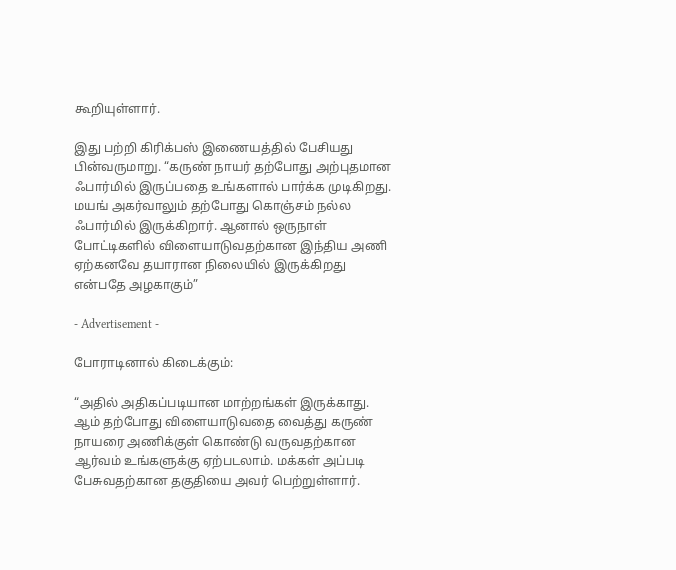கூறியுள்ளார்.

இது பற்றி கிரிக்பஸ் இணையத்தில் பேசியது பின்வருமாறு. “கருண் நாயர் தற்போது அற்புதமான ஃபார்மில் இருப்பதை உங்களால் பார்க்க முடிகிறது. மயங் அகர்வாலும் தற்போது கொஞ்சம் நல்ல ஃபார்மில் இருக்கிறார். ஆனால் ஒருநாள் போட்டிகளில் விளையாடுவதற்கான இந்திய அணி ஏற்கனவே தயாரான நிலையில் இருக்கிறது என்பதே அழகாகும்”

- Advertisement -

போராடினால் கிடைக்கும்:

“அதில் அதிகப்படியான மாற்றங்கள் இருக்காது. ஆம் தற்போது விளையாடுவதை வைத்து கருண் நாயரை அணிக்குள் கொண்டு வருவதற்கான ஆர்வம் உங்களுக்கு ஏற்படலாம். மக்கள் அப்படி பேசுவதற்கான தகுதியை அவர் பெற்றுள்ளார்.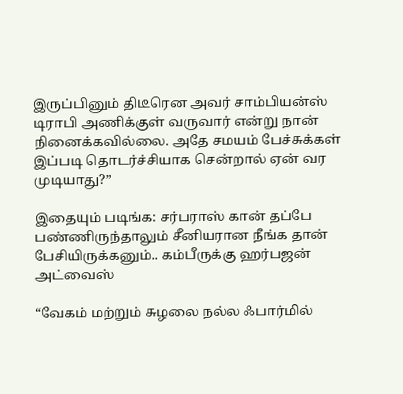இருப்பினும் திடீரென அவர் சாம்பியன்ஸ் டிராபி அணிக்குள் வருவார் என்று நான் நினைக்கவில்லை. அதே சமயம் பேச்சுக்கள் இப்படி தொடர்ச்சியாக சென்றால் ஏன் வர முடியாது?”

இதையும் படிங்க: சர்பராஸ் கான் தப்பே பண்ணிருந்தாலும் சீனியரான நீங்க தான் பேசியிருக்கனும்.. கம்பீருக்கு ஹர்பஜன் அட்வைஸ்

“வேகம் மற்றும் சுழலை நல்ல ஃபார்மில்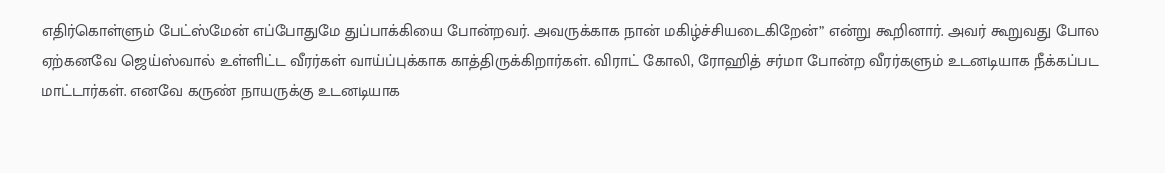எதிர்கொள்ளும் பேட்ஸ்மேன் எப்போதுமே துப்பாக்கியை போன்றவர். அவருக்காக நான் மகிழ்ச்சியடைகிறேன்” என்று கூறினார். அவர் கூறுவது போல ஏற்கனவே ஜெய்ஸ்வால் உள்ளிட்ட வீரர்கள் வாய்ப்புக்காக காத்திருக்கிறார்கள். விராட் கோலி, ரோஹித் சர்மா போன்ற வீரர்களும் உடனடியாக நீக்கப்பட மாட்டார்கள். எனவே கருண் நாயருக்கு உடனடியாக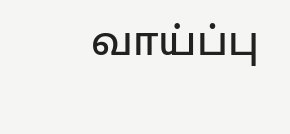வாய்ப்பு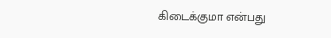கிடைக்குமா என்பது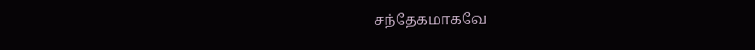சந்தேகமாகவே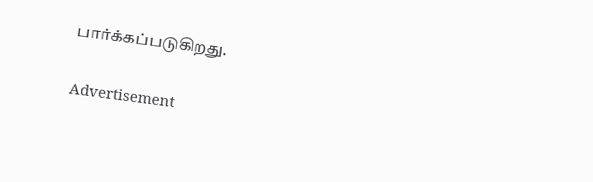பார்க்கப்படுகிறது.

Advertisement